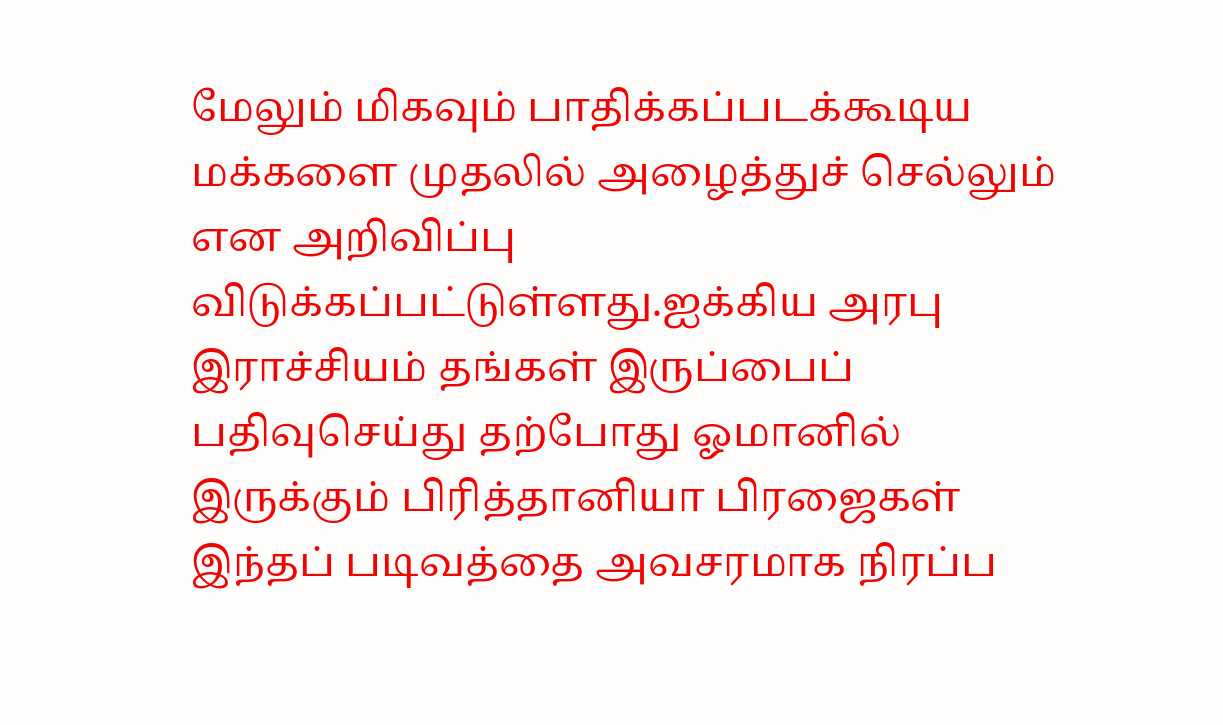மேலும் மிகவும் பாதிக்கப்படக்கூடிய மக்களை முதலில் அழைத்துச் செல்லும் என அறிவிப்பு விடுக்கப்பட்டுள்ளது.ஐக்கிய அரபு இராச்சியம் தங்கள் இருப்பைப் பதிவுசெய்து தற்போது ஓமானில் இருக்கும் பிரித்தானியா பிரஜைகள் இந்தப் படிவத்தை அவசரமாக நிரப்ப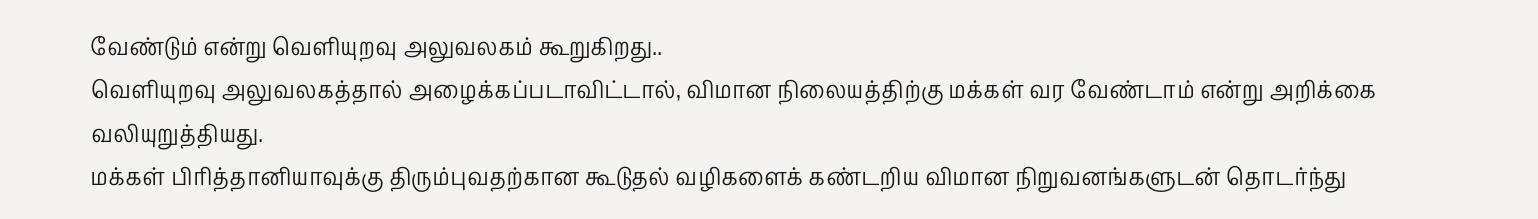வேண்டும் என்று வெளியுறவு அலுவலகம் கூறுகிறது..
வெளியுறவு அலுவலகத்தால் அழைக்கப்படாவிட்டால், விமான நிலையத்திற்கு மக்கள் வர வேண்டாம் என்று அறிக்கை வலியுறுத்தியது.
மக்கள் பிரித்தானியாவுக்கு திரும்புவதற்கான கூடுதல் வழிகளைக் கண்டறிய விமான நிறுவனங்களுடன் தொடர்ந்து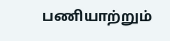பணியாற்றும்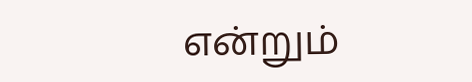என்றும்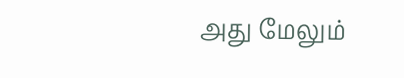அது மேலும்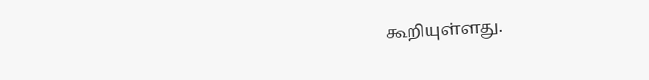கூறியுள்ளது.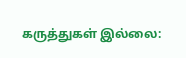கருத்துகள் இல்லை: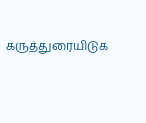கருத்துரையிடுக